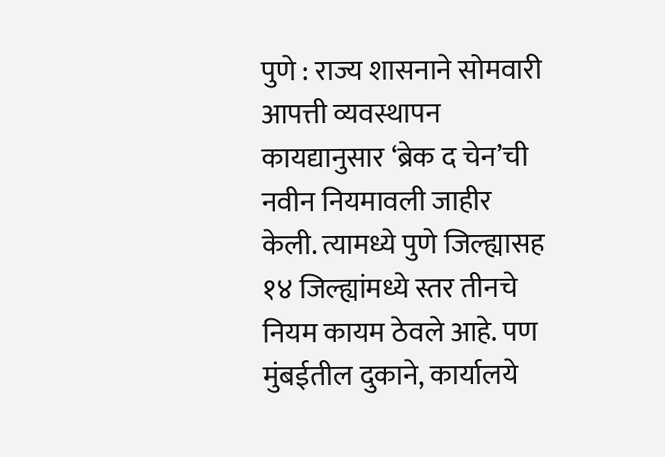पुणे : राज्य शासनाने सोमवारी आपत्ती व्यवस्थापन कायद्यानुसार ‘ब्रेक द चेन’ची नवीन नियमावली जाहीर केली. त्यामध्ये पुणे जिल्ह्यासह १४ जिल्ह्यांमध्ये स्तर तीनचे नियम कायम ठेवले आहे. पण मुंबईतील दुकाने, कार्यालये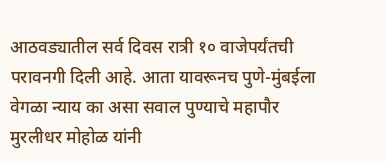आठवड्यातील सर्व दिवस रात्री १० वाजेपर्यंतची परावनगी दिली आहे. आता यावरूनच पुणे-मुंबईला वेगळा न्याय का असा सवाल पुण्याचे महापौर मुरलीधर मोहोळ यांनी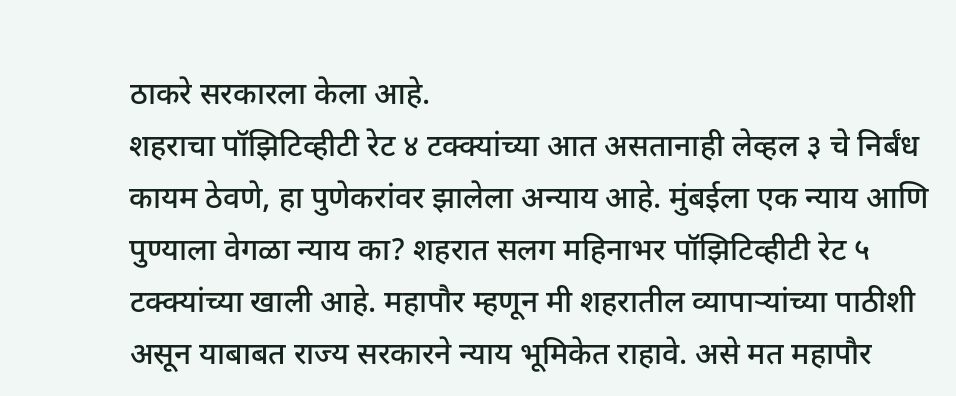ठाकरे सरकारला केला आहे.
शहराचा पॉझिटिव्हीटी रेट ४ टक्क्यांच्या आत असतानाही लेव्हल ३ चे निर्बंध कायम ठेवणे, हा पुणेकरांवर झालेला अन्याय आहे. मुंबईला एक न्याय आणि पुण्याला वेगळा न्याय का? शहरात सलग महिनाभर पॉझिटिव्हीटी रेट ५ टक्क्यांच्या खाली आहे. महापौर म्हणून मी शहरातील व्यापाऱ्यांच्या पाठीशी असून याबाबत राज्य सरकारने न्याय भूमिकेत राहावे. असे मत महापौर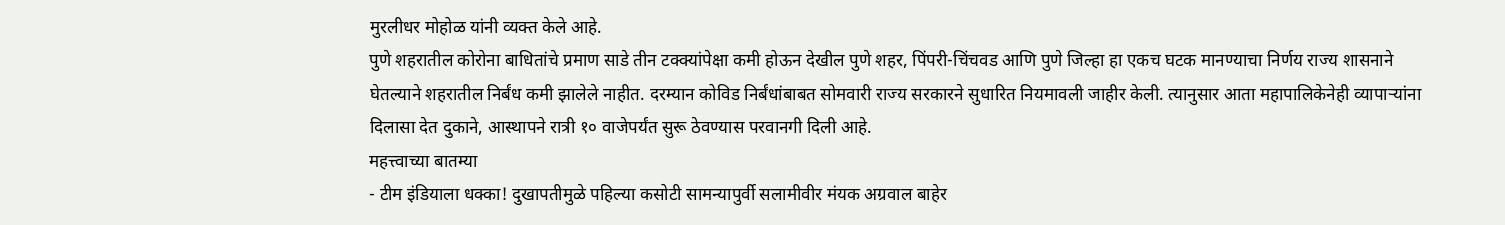मुरलीधर मोहोळ यांनी व्यक्त केले आहे.
पुणे शहरातील कोरोना बाधितांचे प्रमाण साडे तीन टक्क्यांपेक्षा कमी होऊन देखील पुणे शहर, पिंपरी-चिंचवड आणि पुणे जिल्हा हा एकच घटक मानण्याचा निर्णय राज्य शासनाने घेतल्याने शहरातील निर्बंध कमी झालेले नाहीत. दरम्यान कोविड निर्बंधांबाबत सोमवारी राज्य सरकारने सुधारित नियमावली जाहीर केली. त्यानुसार आता महापालिकेनेही व्यापाऱ्यांना दिलासा देत दुकाने, आस्थापने रात्री १० वाजेपर्यंत सुरू ठेवण्यास परवानगी दिली आहे.
महत्त्वाच्या बातम्या
- टीम इंडियाला धक्का! दुखापतीमुळे पहिल्या कसोटी सामन्यापुर्वी सलामीवीर मंयक अग्रवाल बाहेर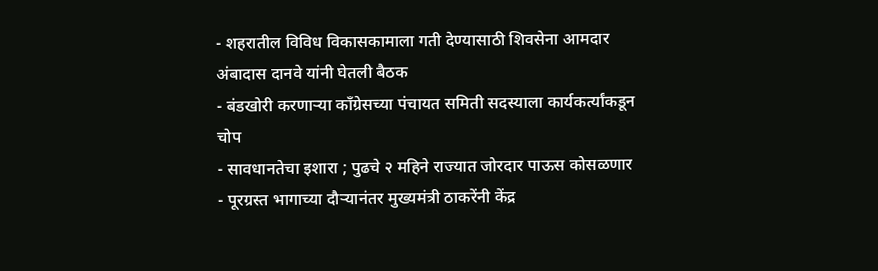- शहरातील विविध विकासकामाला गती देण्यासाठी शिवसेना आमदार अंबादास दानवे यांनी घेतली बैठक
- बंडखोरी करणाऱ्या काँग्रेसच्या पंचायत समिती सदस्याला कार्यकर्त्यांकडून चोप
- सावधानतेचा इशारा ; पुढचे २ महिने राज्यात जोरदार पाऊस कोसळणार
- पूरग्रस्त भागाच्या दौऱ्यानंतर मुख्यमंत्री ठाकरेंनी केंद्र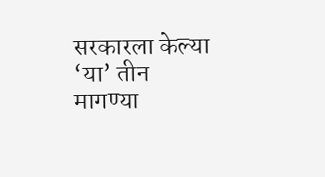सरकारला केल्या ‘या’ तीन मागण्या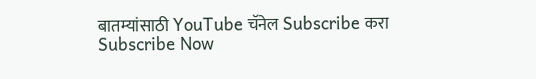बातम्यांसाठी YouTube चॅनेल Subscribe करा
Subscribe Now